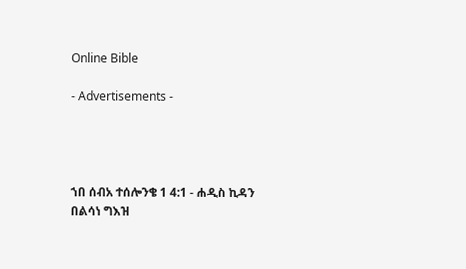Online Bible

- Advertisements -




ኀበ ሰብአ ተሰሎንቄ 1 4:1 - ሐዲስ ኪዳን በልሳነ ግእዝ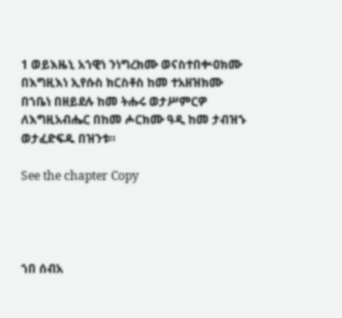1 ወይእዜኒ አኀዊነ ንነግረክሙ ወናስተበቍዐክሙ በእግዚእነ ኢየሱስ ክርስቶስ ከመ ተአዘዝክሙ በኀቤነ በዘይደሉ ከመ ትሑሩ ወታሥምርዎ ለእግዚአብሔር በከመ ሖርክሙ ዓዲ ከመ ታብዝኁ ወታፈድፍዱ በዝንቱ።

See the chapter Copy




ኀበ ሰብአ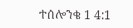ተሰሎንቄ 1 4:1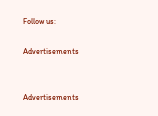Follow us:

Advertisements


Advertisements